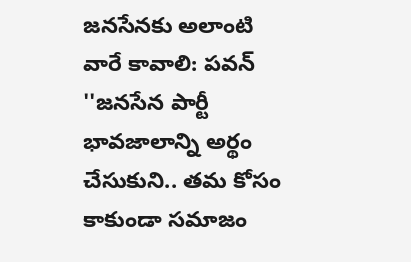జనసేనకు అలాంటి వారే కావాలి: పవన్
''జనసేన పార్టీ భావజాలాన్ని అర్థం చేసుకుని.. తమ కోసం కాకుండా సమాజం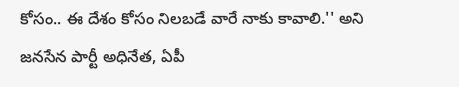కోసం.. ఈ దేశం కోసం నిలబడే వారే నాకు కావాలి.'' అని జనసేన పార్టీ అధినేత, ఏపీ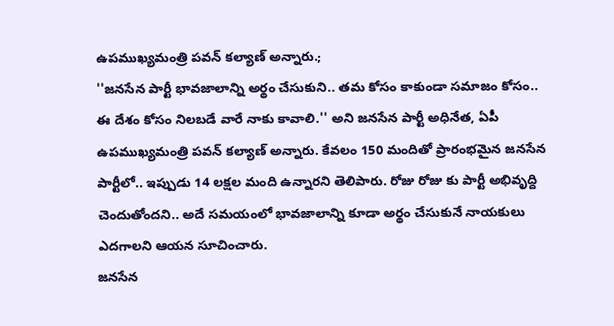ఉపముఖ్యమంత్రి పవన్ కల్యాణ్ అన్నారు.;
''జనసేన పార్టీ భావజాలాన్ని అర్థం చేసుకుని.. తమ కోసం కాకుండా సమాజం కోసం.. ఈ దేశం కోసం నిలబడే వారే నాకు కావాలి.'' అని జనసేన పార్టీ అధినేత, ఏపీ ఉపముఖ్యమంత్రి పవన్ కల్యాణ్ అన్నారు. కేవలం 150 మందితో ప్రారంభమైన జనసేన పార్టీలో.. ఇప్పుడు 14 లక్షల మంది ఉన్నారని తెలిపారు. రోజు రోజు కు పార్టీ అభివృద్ది చెందుతోందని.. అదే సమయంలో భావజాలాన్ని కూడా అర్థం చేసుకునే నాయకులు ఎదగాలని ఆయన సూచించారు.
జనసేన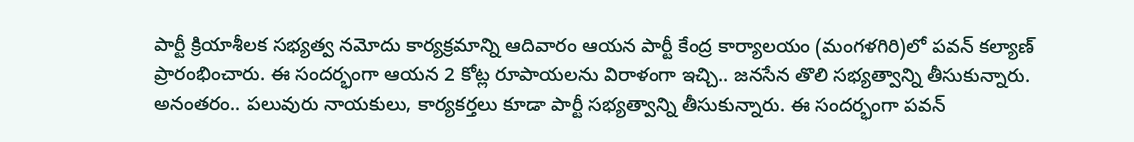పార్టీ క్రియాశీలక సభ్యత్వ నమోదు కార్యక్రమాన్ని ఆదివారం ఆయన పార్టీ కేంద్ర కార్యాలయం (మంగళగిరి)లో పవన్ కల్యాణ్ ప్రారంభించారు. ఈ సందర్భంగా ఆయన 2 కోట్ల రూపాయలను విరాళంగా ఇచ్చి.. జనసేన తొలి సభ్యత్వాన్ని తీసుకున్నారు. అనంతరం.. పలువురు నాయకులు, కార్యకర్తలు కూడా పార్టీ సభ్యత్వాన్ని తీసుకున్నారు. ఈ సందర్భంగా పవన్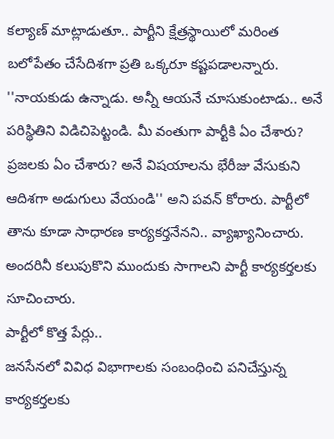కల్యాణ్ మాట్లాడుతూ.. పార్టీని క్షేత్రస్థాయిలో మరింత బలోపేతం చేసేదిశగా ప్రతి ఒక్కరూ కష్టపడాలన్నారు.
''నాయకుడు ఉన్నాడు. అన్నీ ఆయనే చూసుకుంటాడు.. అనే పరిస్థితిని విడిచిపెట్టండి. మీ వంతుగా పార్టీకి ఏం చేశారు? ప్రజలకు ఏం చేశారు? అనే విషయాలను భేరీజు వేసుకుని ఆదిశగా అడుగులు వేయండి'' అని పవన్ కోరారు. పార్టీలో తాను కూడా సాధారణ కార్యకర్తనేనని.. వ్యాఖ్యానించారు. అందరినీ కలుపుకొని ముందుకు సాగాలని పార్టీ కార్యకర్తలకు సూచించారు.
పార్టీలో కొత్త పేర్లు..
జనసేనలో వివిధ విభాగాలకు సంబంధించి పనిచేస్తున్న కార్యకర్తలకు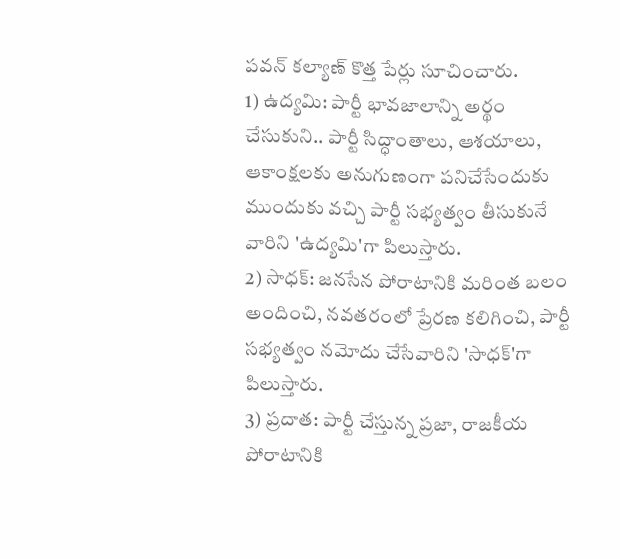పవన్ కల్యాణ్ కొత్త పేర్లు సూచించారు.
1) ఉద్యమి: పార్టీ భావజాలాన్ని అర్థం చేసుకుని.. పార్టీ సిద్ధాంతాలు, ఆశయాలు, ఆకాంక్షలకు అనుగుణంగా పనిచేసేందుకు ముందుకు వచ్చి పార్టీ సభ్యత్వం తీసుకునే వారిని 'ఉద్యమి'గా పిలుస్తారు.
2) సాధక్: జనసేన పోరాటానికి మరింత బలం అందించి, నవతరంలో ప్రేరణ కలిగించి, పార్టీ సభ్యత్వం నమోదు చేసేవారిని 'సాధక్'గా పిలుస్తారు.
3) ప్రదాత: పార్టీ చేస్తున్న ప్రజా, రాజకీయ పోరాటానికి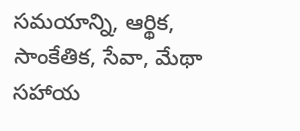సమయాన్ని, ఆర్థిక, సాంకేతిక, సేవా, మేథా సహాయ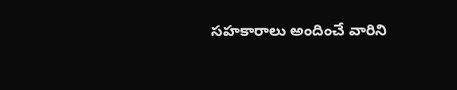సహకారాలు అందించే వారిని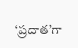‘ప్రదాత’గా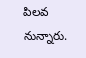పిలవ నున్నారు.